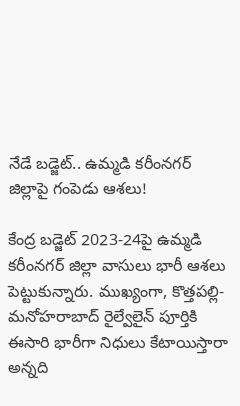నేడే బడ్జెట్‌.. ఉమ్మడి కరీంనగర్ జిల్లాపై గంపెడు ఆశలు!

కేంద్ర బడ్జెట్ 2023-24పై ఉమ్మడి కరీంనగర్ జిల్లా వాసులు భారీ ఆశలు పెట్టుకున్నారు. ముఖ్యంగా, కొత్తపల్లి-మనోహరాబాద్‌ రైల్వేలైన్‌ పూర్తికి ఈసారి భారీగా నిధులు కేటాయిస్తారా అన్నది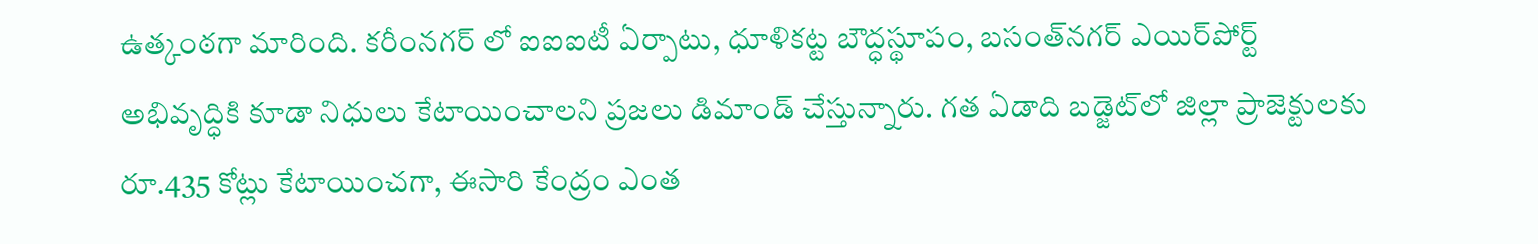ఉత్కంఠగా మారింది. కరీంనగర్ లో ఐఐఐటీ ఏర్పాటు, ధూళికట్ట బౌద్ధస్థూపం, బసంత్‌నగర్‌ ఎయిర్‌పోర్ట్‌ అభివృద్ధికి కూడా నిధులు కేటాయించాలని ప్రజలు డిమాండ్ చేస్తున్నారు. గత ఏడాది బడ్జెట్‌లో జిల్లా ప్రాజెక్టులకు రూ.435 కోట్లు కేటాయించగా, ఈసారి కేంద్రం ఎంత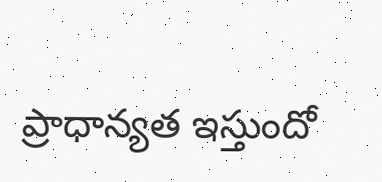ప్రాధాన్యత ఇస్తుందో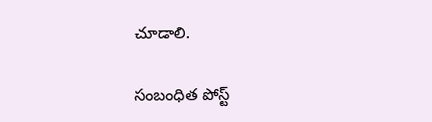చూడాలి.

సంబంధిత పోస్ట్